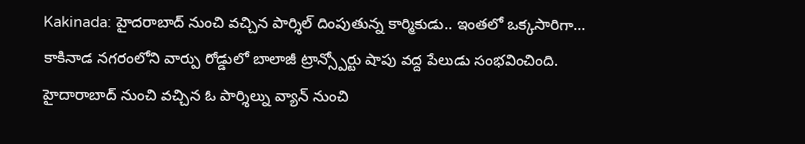Kakinada: హైదరాబాద్ నుంచి వచ్చిన పార్శిల్ దింపుతున్న కార్మికుడు.. ఇంతలో ఒక్కసారిగా…
కాకినాడ నగరంలోని వార్పు రోడ్డులో బాలాజీ ట్రాన్స్పోర్టు షాపు వద్ద పేలుడు సంభవించింది. హైదారాబాద్ నుంచి వచ్చిన ఓ పార్శిల్ను వ్యాన్ నుంచి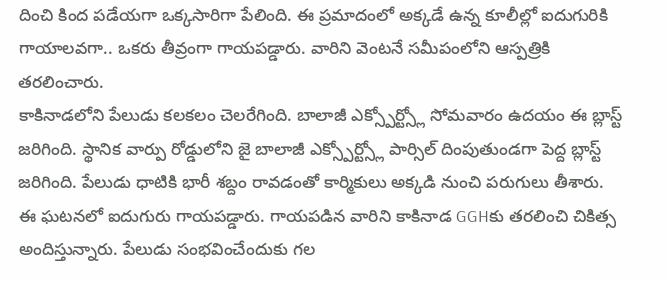దించి కింద పడేయగా ఒక్కసారిగా పేలింది. ఈ ప్రమాదంలో అక్కడే ఉన్న కూలీల్లో ఐదుగురికి గాయాలవగా.. ఒకరు తీవ్రంగా గాయపడ్డారు. వారిని వెంటనే సమీపంలోని ఆస్పత్రికి తరలించారు.
కాకినాడలోని పేలుడు కలకలం చెలరేగింది. బాలాజీ ఎక్స్పోర్ట్స్లో సోమవారం ఉదయం ఈ బ్లాస్ట్ జరిగింది. స్థానిక వార్పు రోడ్డులోని జై బాలాజీ ఎక్స్పోర్ట్స్లో పార్సిల్ దింపుతుండగా పెద్ద బ్లాస్ట్ జరిగింది. పేలుడు ధాటికి భారీ శబ్దం రావడంతో కార్మికులు అక్కడి నుంచి పరుగులు తీశారు. ఈ ఘటనలో ఐదుగురు గాయపడ్డారు. గాయపడిన వారిని కాకినాడ GGHకు తరలించి చికిత్స అందిస్తున్నారు. పేలుడు సంభవించేందుకు గల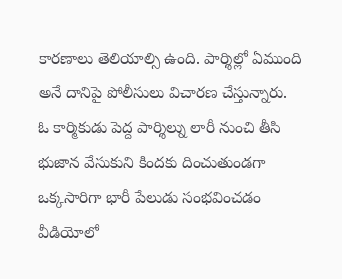కారణాలు తెలియాల్సి ఉంది. పార్శిల్లో ఏముంది అనే దానిపై పోలీసులు విచారణ చేస్తున్నారు.
ఓ కార్మికుడు పెద్ద పార్శిల్ను లారీ నుంచి తీసి భుజాన వేసుకుని కిందకు దించుతుండగా ఒక్కసారిగా భారీ పేలుడు సంభవించడం వీడియోలో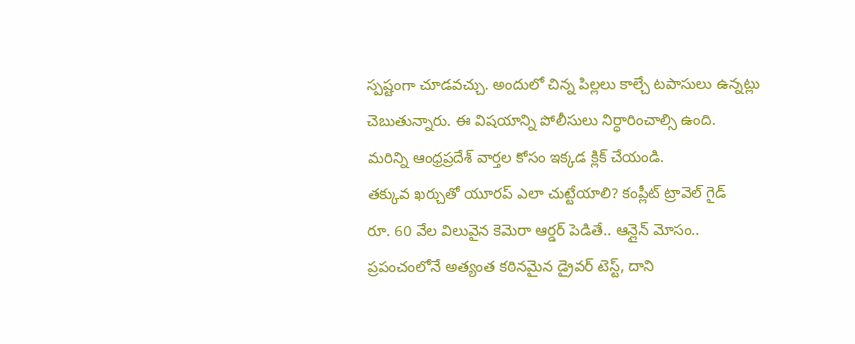స్పష్టంగా చూడవచ్చు. అందులో చిన్న పిల్లలు కాల్చే టపాసులు ఉన్నట్లు చెబుతున్నారు. ఈ విషయాన్ని పోలీసులు నిర్ధారించాల్సి ఉంది.
మరిన్ని ఆంధ్రప్రదేశ్ వార్తల కోసం ఇక్కడ క్లిక్ చేయండి.
తక్కువ ఖర్చుతో యూరప్ ఎలా చుట్టేయాలి? కంప్లీట్ ట్రావెల్ గైడ్
రూ. 60 వేల విలువైన కెమెరా ఆర్డర్ పెడితే.. ఆన్లైన్ మోసం..
ప్రపంచంలోనే అత్యంత కఠినమైన డ్రైవర్ టెస్ట్, దాని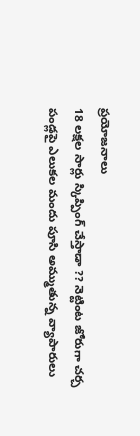ప్రయోజనాలు
18 లక్షల సార్లు స్కిప్పింగ్ చేస్తాడా ?? నెట్టింట జోరుగా చర్చ
పండ్లపై ఎలుకల మందు పూసి అమ్ముతున్న వ్యాపారులు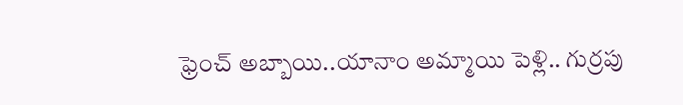ఫ్రెంచ్ అబ్బాయి..యానాం అమ్మాయి పెళ్లి.. గుర్రపు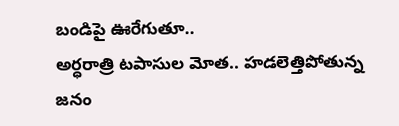బండిపై ఊరేగుతూ..
అర్ధరాత్రి టపాసుల మోత.. హడలెత్తిపోతున్న జనం